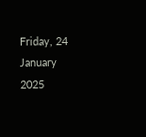Friday, 24 January 2025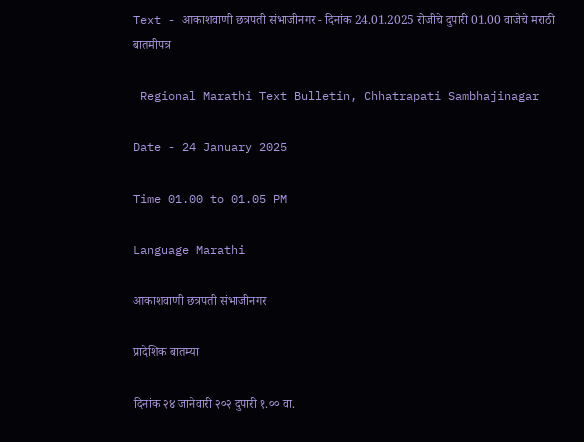Text - आकाशवाणी छत्रपती संभाजीनगर - दिनांक 24.01.2025 रोजीचे दुपारी 01.00 वाजेचे मराठी बातमीपत्र

 Regional Marathi Text Bulletin, Chhatrapati Sambhajinagar

Date - 24 January 2025

Time 01.00 to 01.05 PM

Language Marathi

आकाशवाणी छत्रपती संभाजीनगर

प्रादेशिक बातम्या

दिनांक २४ जानेवारी २०२ दुपारी १.०० वा.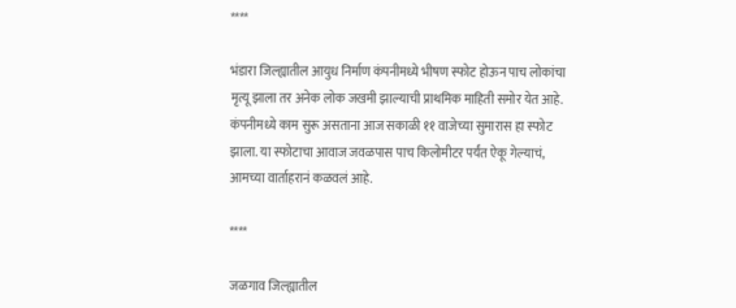****

भंडारा जिल्ह्यातील आयुध निर्माण कंपनीमध्ये भीषण स्फोट होऊन पाच लोकांचा मृत्यू झाला तर अनेक लोक जखमी झाल्याची प्राथमिक माहिती समोर येत आहे. कंपनीमध्ये काम सुरू असताना आज सकाळी ११ वाजेच्या सुमारास हा स्फोट झाला. या स्फोटाचा आवाज जवळपास पाच किलोमीटर पर्यंत ऐकू गेल्याचं, आमच्या वार्ताहरानं कळवलं आहे.

****

जळगाव जिल्ह्यातील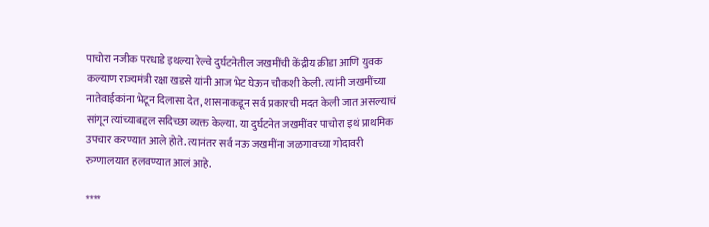पाचोरा नजीक परधाडे इथल्या रेल्वे दुर्घटनेतील जखमींची केंद्रीय क्रीडा आणि युवक कल्याण राज्यमंत्री रक्षा खडसे यांनी आज भेट घेऊन चौकशी केली. त्यांनी जखमींच्या नातेवाईकांना भेटून दिलासा देत, शासनाकडून सर्व प्रकारची मदत केली जात असल्याचं सांगून त्यांच्याबद्दल सदिच्छा व्यक्त केल्या. या दुर्घटनेत जखमींवर पाचोरा इथं प्राथमिक उपचार करण्यात आले होते. त्यानंतर सर्व नऊ जखमींना जळगावच्या गोदावरी रुग्णालयात हलवण्यात आलं आहे.

****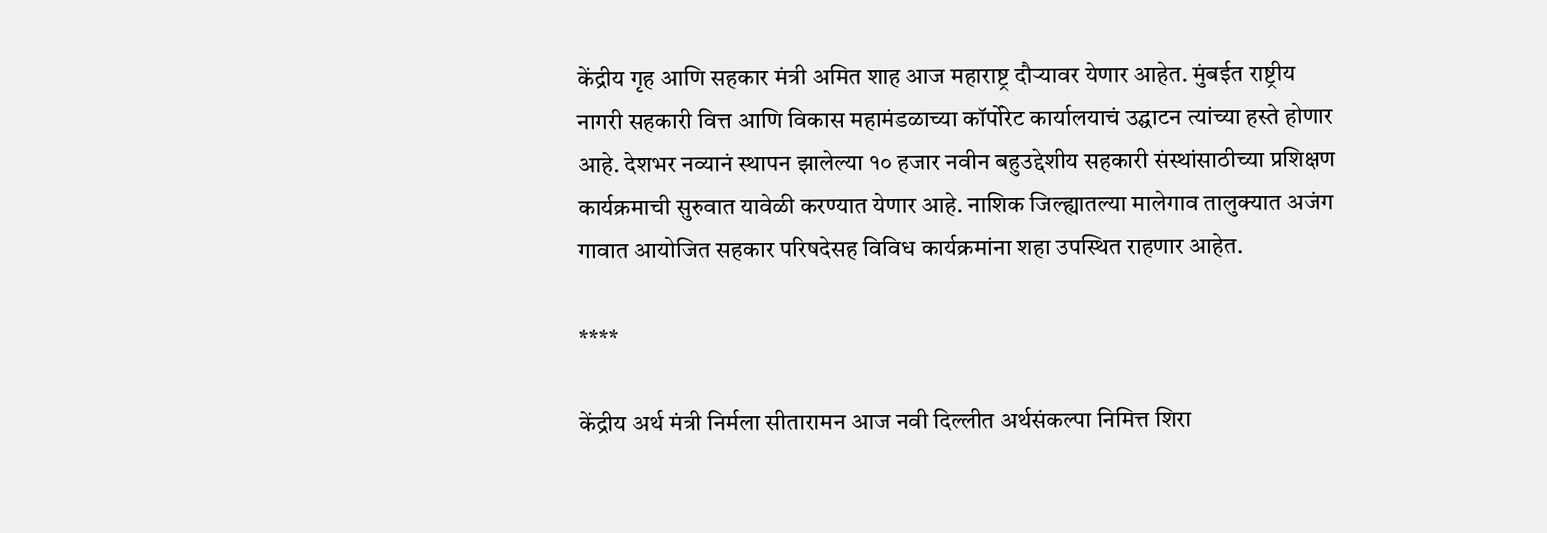केंद्रीय गृह आणि सहकार मंत्री अमित शाह आज महाराष्ट्र दौऱ्यावर येणार आहेत. मुंबईत राष्ट्रीय नागरी सहकारी वित्त आणि विकास महामंडळाच्या कॉर्पोरेट कार्यालयाचं उद्घाटन त्यांच्या हस्ते होणार आहे. देशभर नव्यानं स्थापन झालेल्या १० हजार नवीन बहुउद्देशीय सहकारी संस्थांसाठीच्या प्रशिक्षण कार्यक्रमाची सुरुवात यावेळी करण्यात येणार आहे. नाशिक जिल्ह्यातल्या मालेगाव तालुक्यात अजंग गावात आयोजित सहकार परिषदेसह विविध कार्यक्रमांना शहा उपस्थित राहणार आहेत.

****

केंद्रीय अर्थ मंत्री निर्मला सीतारामन आज नवी दिल्लीत अर्थसंकल्पा निमित्त शिरा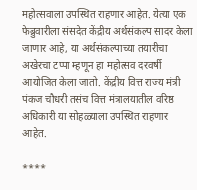महोत्सवाला उपस्थित राहणार आहेत. येत्या एक फेब्रुवारीला संसदेत केंद्रीय अर्थसंकल्प सादर केला जाणार आहे, या अर्थसंकल्पाच्या तयारीचा अखेरचा टप्पा म्हणून हा महोत्सव दरवर्षी आयोजित केला जातो. केंद्रीय वित्त राज्य मंत्री पंकज चौधरी तसंच वित्त मंत्रालयातील वरिष्ठ अधिकारी या सोहळ्याला उपस्थित राहणार आहेत.

****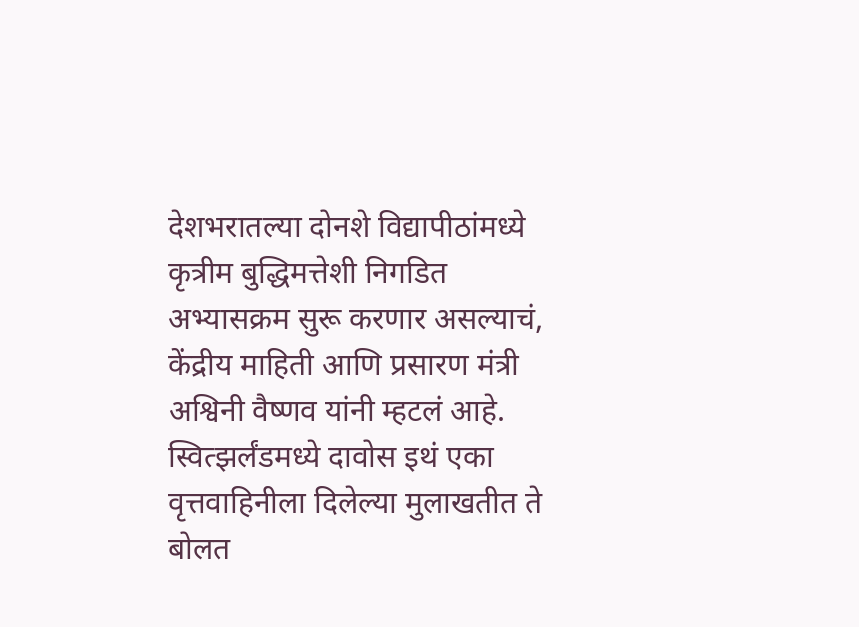देशभरातल्या दोनशे विद्यापीठांमध्ये कृत्रीम बुद्धिमत्तेशी निगडित अभ्यासक्रम सुरू करणार असल्याचं, केंद्रीय माहिती आणि प्रसारण मंत्री अश्विनी वैष्णव यांनी म्हटलं आहे. स्वित्झर्लंडमध्ये दावोस इथं एका वृत्तवाहिनीला दिलेल्या मुलाखतीत ते बोलत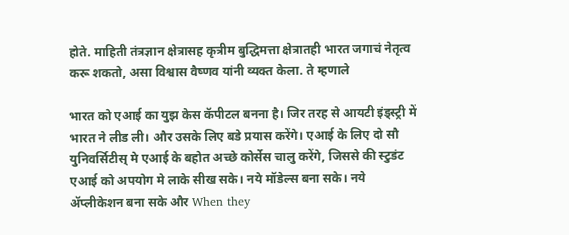होते. माहिती तंत्रज्ञान क्षेत्रासह कृत्रीम बुद्धिमत्ता क्षेत्रातही भारत जगाचं नेतृत्व करू शकतो, असा विश्वास वैष्णव यांनी व्यक्त केला. ते म्हणाले

भारत को एआई का युझ केस कॅपीटल बनना है। जिर तरह से आयटी इंड्स्ट्री में भारत ने लीड ली। और उसके लिए बडे प्रयास करेंगे। एआई के लिए दो सौ युनिवर्सिटीस्‌ मे एआई के बहोत अच्छे कोर्सेस चालु करेंगे, जिससे की स्टुडंट एआई को अपयोग मे लाके सीख सके। नये मॉडेल्स बना सके। नये ॲप्लीकेशन बना सके और When they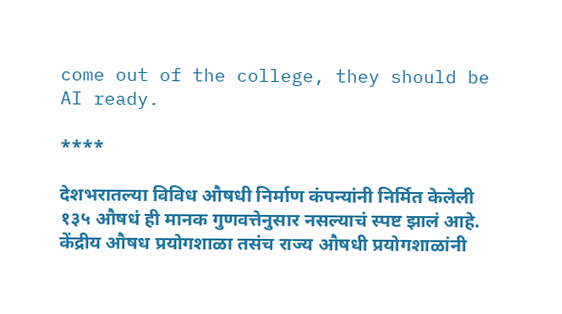come out of the college, they should be AI ready.

****

देशभरातल्या विविध औषधी निर्माण कंपन्यांनी निर्मित केलेली १३५ औषधं ही मानक गुणवत्तेनुसार नसल्याचं स्पष्ट झालं आहे. केंद्रीय औषध प्रयोगशाळा तसंच राज्य औषधी प्रयोगशाळांनी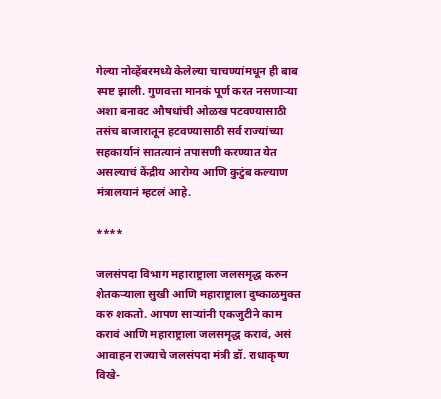गेल्या नोव्हेंबरमध्ये केलेल्या चाचण्यांमधून ही बाब स्पष्ट झाली. गुणवत्ता मानकं पूर्ण करत नसणाऱ्या अशा बनावट औषधांची ओळख पटवण्यासाठी तसंच बाजारातून हटवण्यासाठी सर्व राज्यांच्या सहकार्यानं सातत्यानं तपासणी करण्यात येत असल्याचं केंद्रीय आरोग्य आणि कुटुंब कल्याण मंत्रालयानं म्हटलं आहे.

****

जलसंपदा विभाग महाराष्ट्राला जलसमृद्ध करुन शेतकऱ्याला सुखी आणि महाराष्ट्राला दुष्काळमुक्त करु शकतो. आपण साऱ्यांनी एकजुटीने काम करावं आणि महाराष्ट्राला जलसमृद्ध करावं, असं आवाहन राज्याचे जलसंपदा मंत्री डॉ. राधाकृष्ण विखे-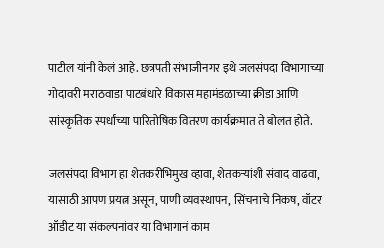पाटील यांनी केलं आहे. छत्रपती संभाजीनगर इथे जलसंपदा विभागाच्या गोदावरी मराठवाडा पाटबंधारे विकास महामंडळाच्या क्रीडा आणि सांस्कृतिक स्पर्धांच्या पारितोषिक वितरण कार्यक्रमात ते बोलत होते.

जलसंपदा विभाग हा शेतकरीभिमुख व्हावा, शेतकऱ्यांशी संवाद वाढवा, यासाठी आपण प्रयत्न असून, पाणी व्यवस्थापन, सिंचनाचे निकष, वॉटर ऑडीट या संकल्पनांवर या विभागानं काम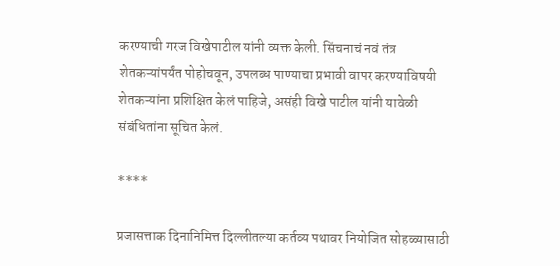करण्याची गरज विखेपाटील यांनी व्यक्त केली. सिंचनाचं नवं तंत्र शेतकऱ्यांपर्यंत पोहोचवून, उपलब्ध पाण्याचा प्रभावी वापर करण्याविषयी शेतकऱ्यांना प्रशिक्षित केलं पाहिजे, असंही विखे पाटील यांनी यावेळी संबंधितांना सूचित केलं.

****

प्रजासत्ताक दिनानिमित्त दिल्लीतल्या कर्तव्य पथावर नियोजित सोहळ्यासाठी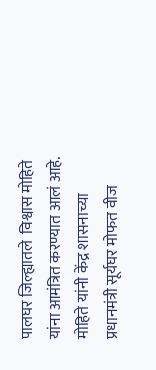पालघर जिल्ह्यातले  विश्वास मोहिते यांना आमंत्रित करण्यात आलं आहे. मोहिते यांनी केंद्र शासनाच्या प्रधानमंत्री सूर्यघर मोफत वीज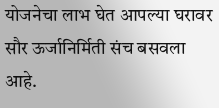योजनेचा लाभ घेत आपल्या घरावर सौर ऊर्जानिर्मिती संच बसवला आहे.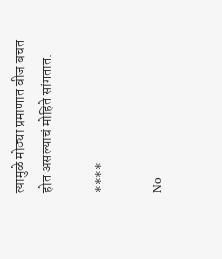त्यामुळे मोठ्या प्रमाणात वीज बचत होत असल्याचं मोहिते सांगतात.

****

No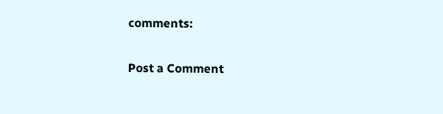comments:

Post a Comment